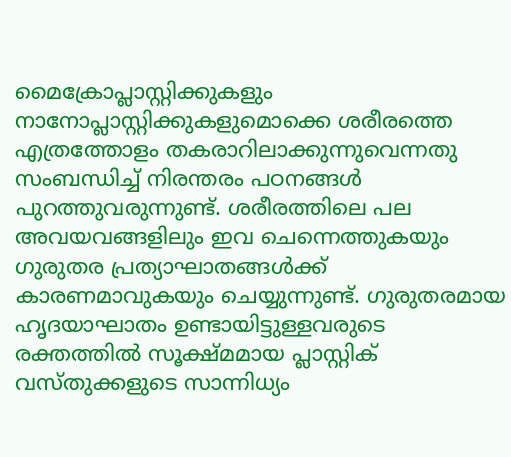മൈക്രോപ്ലാസ്റ്റിക്കുകളും നാനോപ്ലാസ്റ്റിക്കുകളുമൊക്കെ ശരീരത്തെ എത്രത്തോളം തകരാറിലാക്കുന്നുവെന്നതു സംബന്ധിച്ച് നിരന്തരം പഠനങ്ങൾ പുറത്തുവരുന്നുണ്ട്. ശരീരത്തിലെ പല അവയവങ്ങളിലും ഇവ ചെന്നെത്തുകയും ഗുരുതര പ്രത്യാഘാതങ്ങൾക്ക് കാരണമാവുകയും ചെയ്യുന്നുണ്ട്. ഗുരുതരമായ ഹൃദയാഘാതം ഉണ്ടായിട്ടുള്ളവരുടെ രക്തത്തിൽ സൂക്ഷ്മമായ പ്ലാസ്റ്റിക് വസ്തുക്കളുടെ സാന്നിധ്യം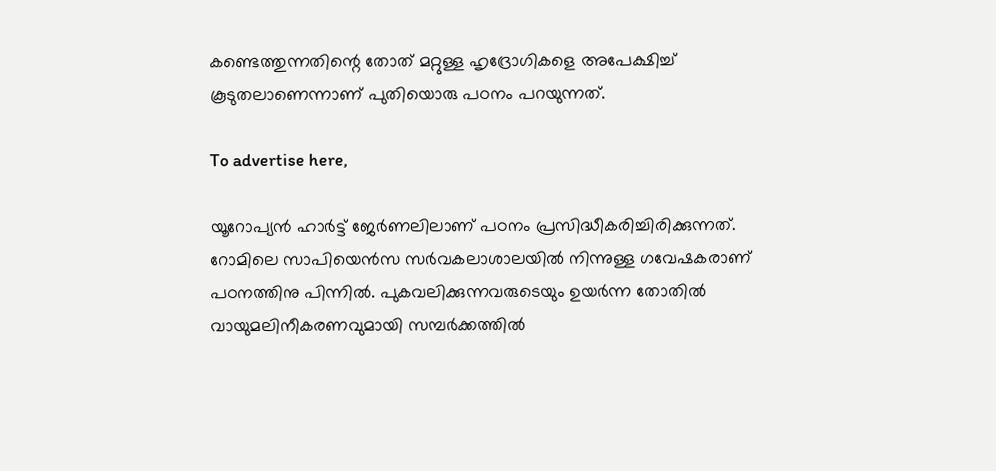കണ്ടെത്തുന്നതിന്റെ തോത് മറ്റുള്ള ഹൃദ്രോഗികളെ അപേക്ഷിച്ച് കൂടുതലാണെന്നാണ് പുതിയൊരു പഠനം പറയുന്നത്.

To advertise here,

യൂറോപ്യൻ ഹാർട്ട് ജേർണലിലാണ് പഠനം പ്രസിദ്ധീകരിച്ചിരിക്കുന്നത്. റോമിലെ സാപിയെൻസ സർവകലാശാലയിൽ നിന്നുള്ള ഗവേഷകരാണ് പഠനത്തിനു പിന്നിൽ. പുകവലിക്കുന്നവരുടെയും ഉയർന്ന തോതിൽ വായുമലിനീകരണവുമായി സമ്പർക്കത്തിൽ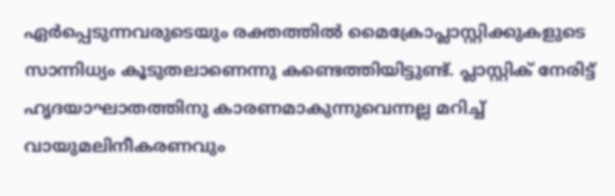ഏർപ്പെടുന്നവരുടെയും രക്തത്തിൽ‌ മൈക്രോപ്ലാസ്റ്റിക്കുകളുടെ സാന്നിധ്യം കൂടുതലാണെന്നു കണ്ടെത്തിയിട്ടുണ്ട്. പ്ലാസ്റ്റിക് നേരിട്ട് ഹൃദയാഘാതത്തിനു കാരണമാകുന്നുവെന്നല്ല മറിച്ച് വായുമലിനീകരണവും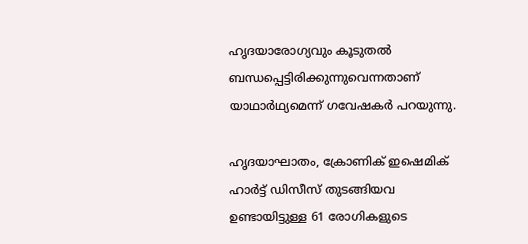ഹൃദയാരോഗ്യവും കൂടുതൽ ബന്ധപ്പെട്ടിരിക്കുന്നുവെന്നതാണ് യാഥാർഥ്യമെന്ന് ഗവേഷകർ പറയുന്നു.

ഹൃദയാഘാതം, ക്രോണിക് ഇഷെമിക് ഹാർട്ട് ഡിസീസ് തുടങ്ങിയവ ഉണ്ടായിട്ടുള്ള 61 രോഗികളുടെ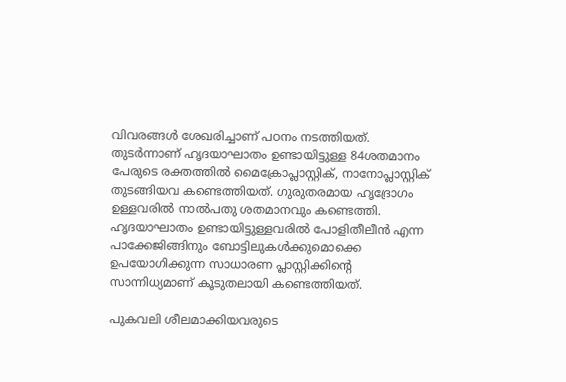വിവരങ്ങൾ ശേഖരിച്ചാണ് പഠനം നടത്തിയത്. തുടർന്നാണ് ഹൃദയാഘാതം ഉണ്ടായിട്ടുള്ള 84ശതമാനം പേരുടെ രക്തത്തിൽ മൈക്രോപ്ലാസ്റ്റിക്, നാനോപ്ലാസ്റ്റിക് തുടങ്ങിയവ കണ്ടെത്തിയത്. ഗുരുതരമായ ഹൃദ്രോഗം ഉള്ളവരിൽ നാൽപതു ശതമാനവും കണ്ടെത്തി. ഹൃദയാഘാതം ഉണ്ടായിട്ടുള്ളവരിൽ പോളിതീലീൻ എന്ന പാക്കേജിങ്ങിനും ബോട്ടിലുകൾക്കുമൊക്കെ ഉപയോഗിക്കുന്ന സാധാരണ പ്ലാസ്റ്റിക്കിന്റെ സാന്നിധ്യമാണ് കൂടുതലായി കണ്ടെത്തിയത്.

പുകവലി ശീലമാക്കിയവരുടെ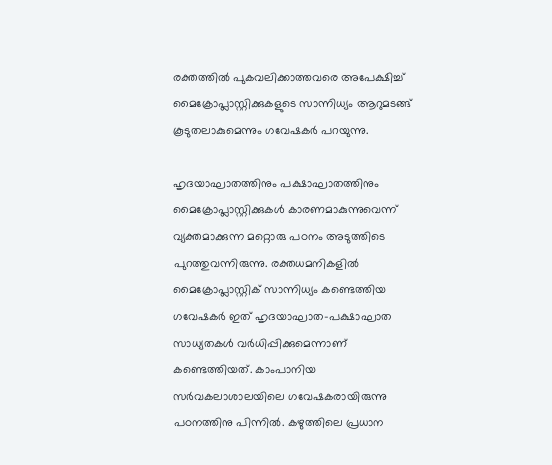രക്തത്തിൽ പുകവലിക്കാത്തവരെ അപേക്ഷിച്ച് മൈക്രോപ്ലാസ്റ്റിക്കുകളുടെ സാന്നിധ്യം ആറുമടങ്ങ് കൂടുതലാകുമെന്നും ഗവേഷകർ പറയുന്നു.

ഹൃദയാഘാതത്തിനും പക്ഷാഘാതത്തിനും മൈക്രോപ്ലാസ്റ്റിക്കുകൾ കാരണമാകുന്നുവെന്ന് വ്യക്തമാക്കുന്ന മറ്റൊരു പഠനം അടുത്തിടെ പുറത്തുവന്നിരുന്നു. രക്തധമനികളിൽ മൈക്രോപ്ലാസ്റ്റിക് സാന്നിധ്യം കണ്ടെത്തിയ ഗവേഷകർ ഇത് ഹൃദയാഘാത-പക്ഷാഘാത സാധ്യതകൾ വർധിപ്പിക്കുമെന്നാണ് കണ്ടെത്തിയത്. കാംപാനിയ സർവകലാശാലയിലെ ഗവേഷകരായിരുന്നു പഠനത്തിനു പിന്നിൽ. കഴുത്തിലെ പ്രധാന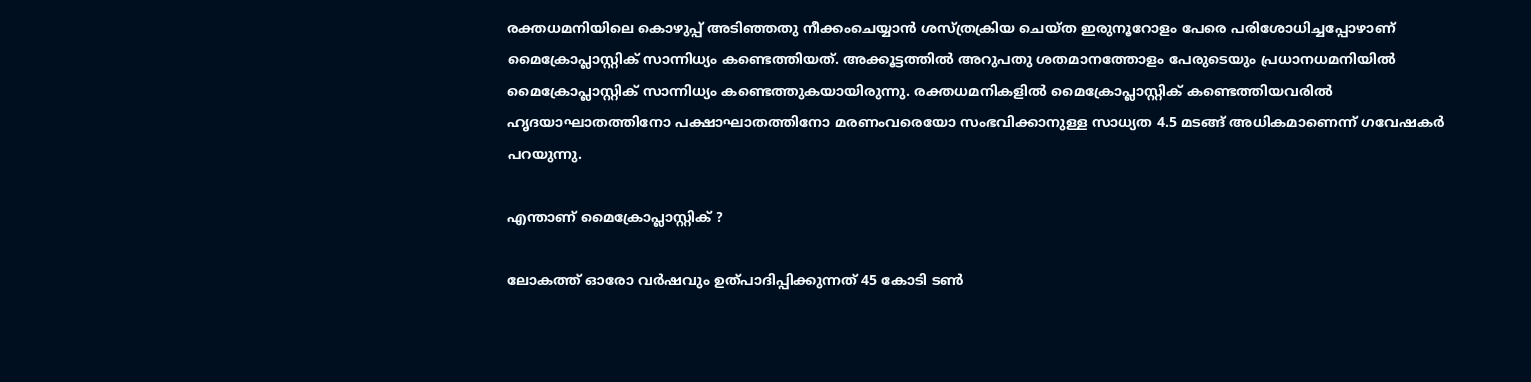രക്തധമനിയിലെ കൊഴുപ്പ് അടിഞ്ഞതു നീക്കംചെയ്യാൻ ശസ്ത്രക്രിയ ചെയ്ത ഇരുനൂറോളം പേരെ പരിശോധിച്ചപ്പോഴാണ് മൈക്രോപ്ലാസ്റ്റിക് സാന്നിധ്യം കണ്ടെത്തിയത്. അക്കൂട്ടത്തിൽ അറുപതു ശതമാനത്തോളം പേരുടെയും പ്രധാനധമനിയിൽ മൈക്രോപ്ലാസ്റ്റിക് സാന്നിധ്യം കണ്ടെത്തുകയായിരുന്നു. രക്തധമനികളിൽ മൈക്രോപ്ലാസ്റ്റിക് കണ്ടെത്തിയവരിൽ ഹൃദയാഘാതത്തിനോ പക്ഷാഘാതത്തിനോ മരണംവരെയോ സംഭവിക്കാനുള്ള സാധ്യത 4.5 മടങ്ങ് അധികമാണെന്ന് ഗവേഷകർ പറയുന്നു.

എന്താണ് മൈക്രോപ്ലാസ്റ്റിക് ?

ലോകത്ത് ഓരോ വർഷവും ഉത്പാദിപ്പിക്കുന്നത് 45 കോടി ടൺ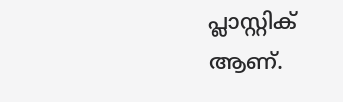പ്ലാസ്റ്റിക് ആണ്.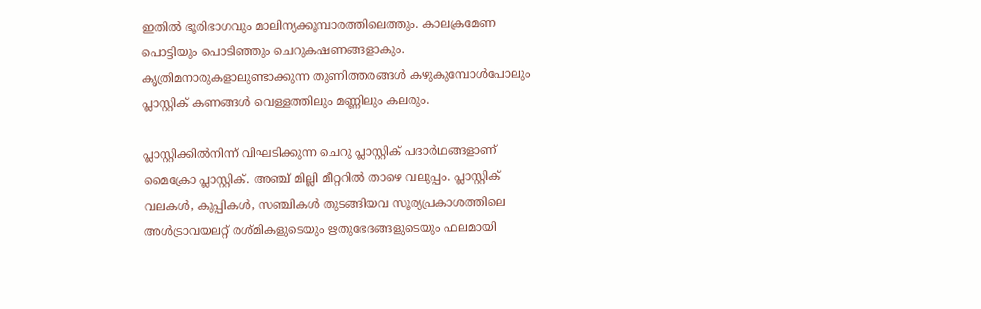ഇതിൽ ഭൂരിഭാഗവും മാലിന്യക്കൂമ്പാരത്തിലെത്തും. കാലക്രമേണ പൊട്ടിയും പൊടിഞ്ഞും ചെറുകഷണങ്ങളാകും. കൃത്രിമനാരുകളാലുണ്ടാക്കുന്ന തുണിത്തരങ്ങൾ കഴുകുമ്പോൾപോലും പ്ലാസ്റ്റിക് കണങ്ങൾ വെള്ളത്തിലും മണ്ണിലും കലരും.

പ്ലാസ്റ്റിക്കിൽനിന്ന് വിഘടിക്കുന്ന ചെറു പ്ലാസ്റ്റിക് പദാർഥങ്ങളാണ് മൈക്രോ പ്ലാസ്റ്റിക്. അഞ്ച് മില്ലി മീറ്ററിൽ താഴെ വലുപ്പം. പ്ലാസ്റ്റിക് വലകൾ, കുപ്പികൾ, സഞ്ചികൾ തുടങ്ങിയവ സൂര്യപ്രകാശത്തിലെ അൾട്രാവയലറ്റ് രശ്മികളുടെയും ഋതുഭേദങ്ങളുടെയും ഫലമായി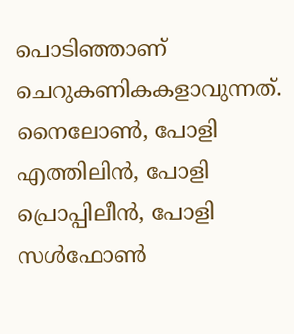പൊടിഞ്ഞാണ് ചെറുകണികകളാവുന്നത്. നൈലോൺ, പോളി എത്തിലിൻ, പോളി പ്രൊപ്പിലീൻ, പോളി സൾഫോൺ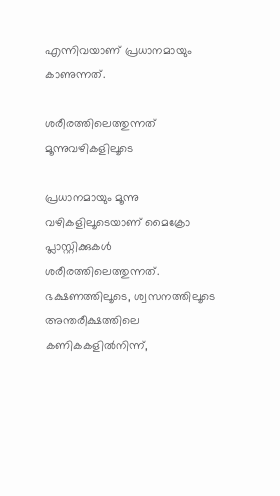എന്നിവയാണ് പ്രധാനമായും കാണുന്നത്.

ശരീരത്തിലെത്തുന്നത് മൂന്നുവഴികളിലൂടെ

പ്രധാനമായും മൂന്നു വഴികളിലൂടെയാണ് മൈക്രോ പ്ലാസ്റ്റിക്കുകൾ ശരീരത്തിലെത്തുന്നത്. ഭക്ഷണത്തിലൂടെ, ശ്വസനത്തിലൂടെ അന്തരീക്ഷത്തിലെ കണികകളിൽനിന്ന്,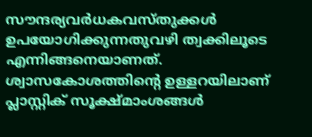സൗന്ദര്യവർധകവസ്തുക്കൾ ഉപയോഗിക്കുന്നതുവഴി ത്വക്കിലൂടെ എന്നിങ്ങനെയാണത്. ശ്വാസകോശത്തിന്റെ ഉള്ളറയിലാണ് പ്ലാസ്റ്റിക് സൂക്ഷ്മാംശങ്ങൾ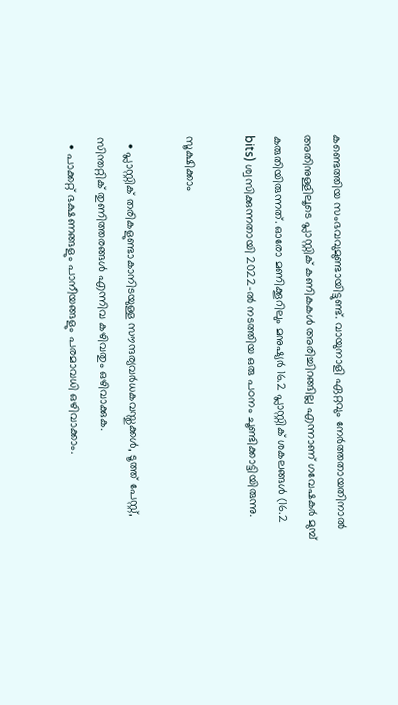കണ്ടെത്തിയ സംഭവവുമുണ്ടായിട്ടുണ്ട്. വായുനാളി ഏറ്റവും നേർത്തതായതിനാൽ അതിനുള്ളിലൂടെ പ്ലാസ്റ്റിക് കണികകൾ അരിച്ചിറങ്ങില്ല എന്നാണ് ഗവേഷകർ മുമ്പ് കരുതിയിരുന്നത്. ഓരോ മണിക്കൂറിലും മനുഷ്യർ 16.2 പ്ലാസ്റ്റിക് ശകലങ്ങൾ (16.2 bits) ശ്വസിക്കുന്നതായി 2022-ൽ നടത്തിയ ഒരു പഠനം ചൂണ്ടിക്കാട്ടിയിരുന്നു.

സൂക്ഷിക്കാം

  • പ്ലാസ്റ്റിക് തരികളുണ്ടാകാനിടയുള്ള സൗന്ദര്യവർധകവസ്തുക്കൾ, ടൂത്ത് പേസ്റ്റ്, സിന്തറ്റിക് തുണിത്തരങ്ങൾ എന്നിവ കഴിവതും ഒഴിവാക്കുക.
  • പാക്കറ്റ് ഭക്ഷണങ്ങളും പാനീയങ്ങളും പരമാവധി ഒഴിവാക്കാം.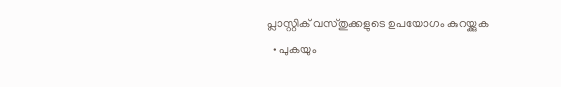പ്ലാസ്റ്റിക് വസ്തുക്കളുടെ ഉപയോഗം കുറയ്ക്കുക
  • പുകയും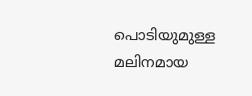പൊടിയുമുള്ള മലിനമായ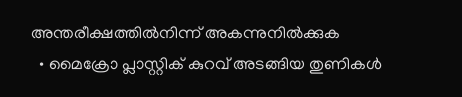അന്തരീക്ഷത്തിൽനിന്ന് അകന്നുനിൽക്കുക
  • മൈക്രോ പ്ലാസ്റ്റിക് കുറവ് അടങ്ങിയ തുണികൾ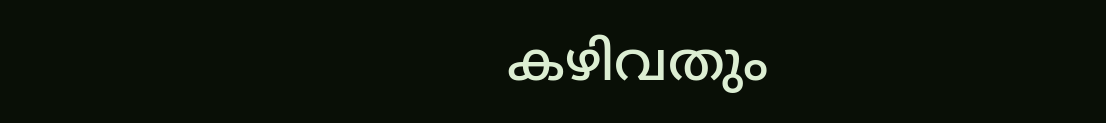കഴിവതും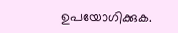ഉപയോഗിക്കുക.